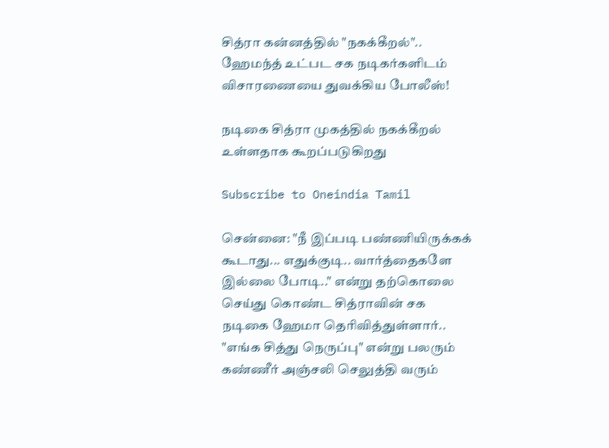சித்ரா கன்னத்தில் "நகக்கீறல்".. ஹேமந்த் உட்பட சக நடிகர்களிடம் விசாரணையை துவக்கிய போலீஸ்!

நடிகை சித்ரா முகத்தில் நகக்கீறல் உள்ளதாக கூறப்படுகிறது

Subscribe to Oneindia Tamil

சென்னை: "நீ இப்படி பண்ணியிருக்கக் கூடாது... எதுக்குடி.. வார்த்தைகளே இல்லை போடி.." என்று தற்கொலை செய்து கொண்ட சித்ராவின் சக நடிகை ஹேமா தெரிவித்துள்ளார்.. "எங்க சித்து நெருப்பு" என்று பலரும் கண்ணீர் அஞ்சலி செலுத்தி வரும்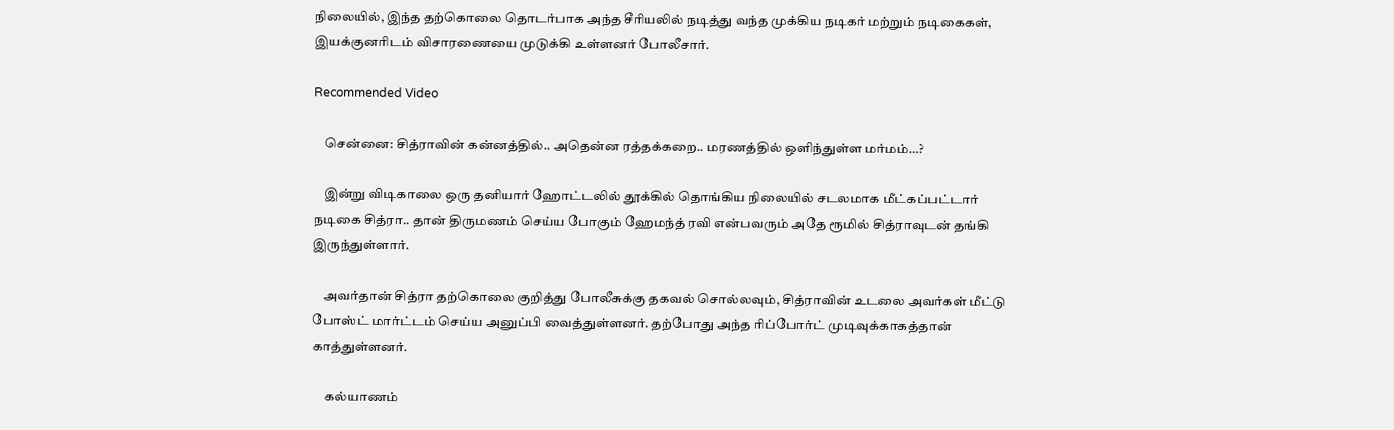நிலையில், இந்த தற்கொலை தொடர்பாக அந்த சீரியலில் நடித்து வந்த முக்கிய நடிகர் மற்றும் நடிகைகள், இயக்குனரிடம் விசாரணையை முடுக்கி உள்ளனர் போலீசார்.

Recommended Video

    சென்னை: சித்ராவின் கன்னத்தில்.. அதென்ன ரத்தக்கறை.. மரணத்தில் ஒளிந்துள்ள மர்மம்…?

    இன்று விடிகாலை ஒரு தனியார் ஹோட்டலில் தூக்கில் தொங்கிய நிலையில் சடலமாக மீட்கப்பட்டார் நடிகை சித்ரா.. தான் திருமணம் செய்ய போகும் ஹேமந்த் ரவி என்பவரும் அதே ரூமில் சித்ராவுடன் தங்கி இருந்துள்ளார்.

    அவர்தான் சித்ரா தற்கொலை குறித்து போலீசுக்கு தகவல் சொல்லவும், சித்ராவின் உடலை அவர்கள் மீட்டு போஸ்ட் மார்ட்டம் செய்ய அனுப்பி வைத்துள்ளனர். தற்போது அந்த ரிப்போர்ட் முடிவுக்காகத்தான் காத்துள்ளனர்.

     கல்யாணம்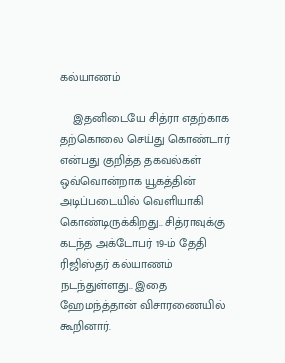கல்யாணம்

    இதனிடையே சித்ரா எதற்காக தற்கொலை செய்து கொண்டார் என்பது குறித்த தகவல்கள் ஒவ்வொன்றாக யூகத்தின் அடிப்படையில் வெளியாகி கொண்டிருக்கிறது.. சித்ராவுக்கு கடந்த அக்டோபர் 19-ம் தேதி ரிஜிஸ்தர் கல்யாணம் நடந்துள்ளது.. இதை ஹேமந்த்தான் விசாரணையில் கூறினார்.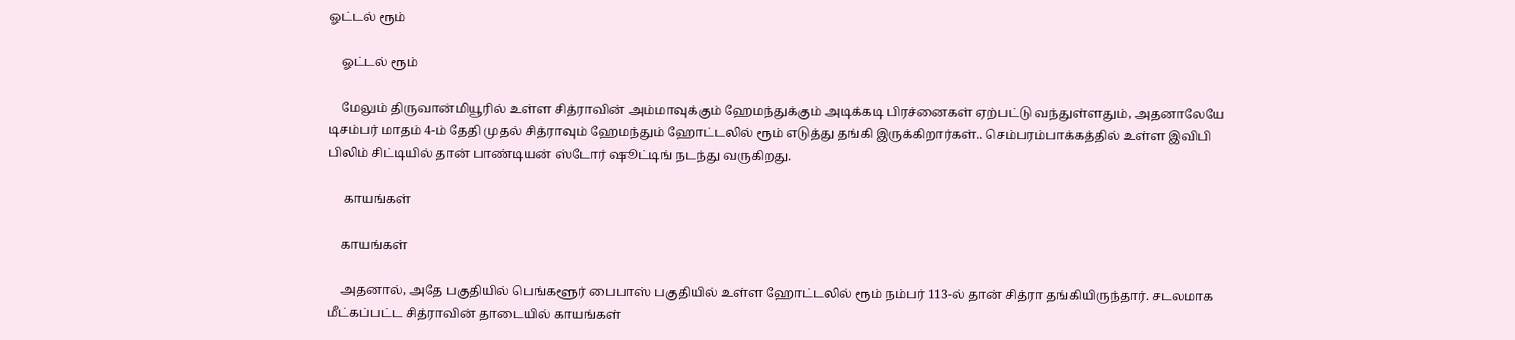ஓட்டல் ரூம்

    ஓட்டல் ரூம்

    மேலும் திருவான்மியூரில் உள்ள சித்ராவின் அம்மாவுக்கும் ஹேமந்துக்கும் அடிக்கடி பிரச்னைகள் ஏற்பட்டு வந்துள்ளதும், அதனாலேயே டிசம்பர் மாதம் 4-ம் தேதி முதல் சித்ராவும் ஹேமந்தும் ஹோட்டலில் ரூம் எடுத்து தங்கி இருக்கிறார்கள்.. செம்பரம்பாக்கத்தில் உள்ள இவிபி பிலிம் சிட்டியில் தான் பாண்டியன் ஸ்டோர் ஷூட்டிங் நடந்து வருகிறது.

     காயங்கள்

    காயங்கள்

    அதனால், அதே பகுதியில் பெங்களூர் பைபாஸ் பகுதியில் உள்ள ஹோட்டலில் ரூம் நம்பர் 113-ல் தான் சித்ரா தங்கியிருந்தார். சடலமாக மீட்கப்பட்ட சித்ராவின் தாடையில் காயங்கள்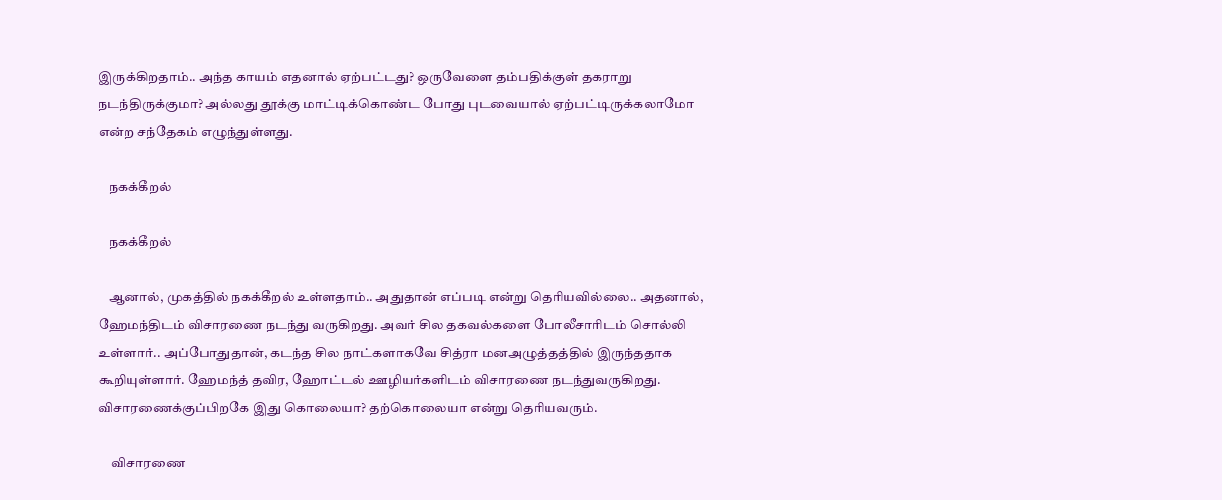இருக்கிறதாம்.. அந்த காயம் எதனால் ஏற்பட்டது? ஒருவேளை தம்பதிக்குள் தகராறு நடந்திருக்குமா? அல்லது தூக்கு மாட்டிக்கொண்ட போது புடவையால் ஏற்பட்டிருக்கலாமோ என்ற சந்தேகம் எழுந்துள்ளது.

    நகக்கீறல்

    நகக்கீறல்

    ஆனால், முகத்தில் நகக்கீறல் உள்ளதாம்.. அதுதான் எப்படி என்று தெரியவில்லை.. அதனால், ஹேமந்திடம் விசாரணை நடந்து வருகிறது. அவர் சில தகவல்களை போலீசாரிடம் சொல்லி உள்ளார்.. அப்போதுதான், கடந்த சில நாட்களாகவே சித்ரா மனஅழுத்தத்தில் இருந்ததாக கூறியுள்ளார். ஹேமந்த் தவிர, ஹோட்டல் ஊழியர்களிடம் விசாரணை நடந்துவருகிறது. விசாரணைக்குப்பிறகே இது கொலையா? தற்கொலையா என்று தெரியவரும்.

     விசாரணை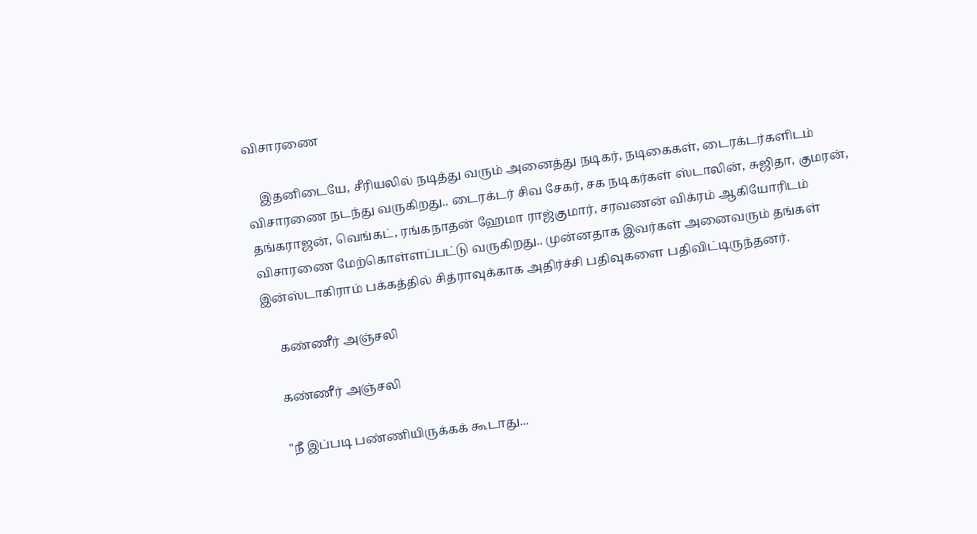விசாரணை

    இதனிடையே, சீரியலில் நடித்து வரும் அனைத்து நடிகர், நடிகைகள், டைரக்டர்களிடம் விசாரணை நடந்து வருகிறது.. டைரக்டர் சிவ சேகர், சக நடிகர்கள் ஸ்டாலின், சுஜிதா, குமரன், தங்கராஜன், வெங்கட், ரங்கநாதன் ஹேமா ராஜ்குமார், சரவணன் விக்ரம் ஆகியோரிடம் விசாரணை மேற்கொள்ளப்பட்டு வருகிறது.. முன்னதாக இவர்கள் அனைவரும் தங்கள் இன்ஸ்டாகிராம் பக்கத்தில் சித்ராவுக்காக அதிர்ச்சி பதிவுகளை பதிவிட்டிருந்தனர்.

     கண்ணீர் அஞ்சலி

    கண்ணீர் அஞ்சலி

    "நீ இப்படி பண்ணியிருக்கக் கூடாது...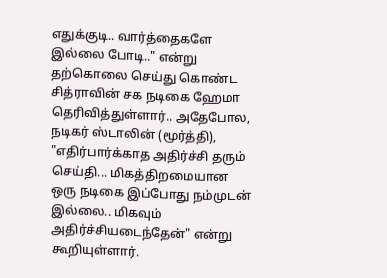எதுக்குடி.. வார்த்தைகளே இல்லை போடி.." என்று தற்கொலை செய்து கொண்ட சித்ராவின் சக நடிகை ஹேமா தெரிவித்துள்ளார்.. அதேபோல, நடிகர் ஸ்டாலின் (மூர்த்தி), "எதிர்பார்க்காத அதிர்ச்சி தரும் செய்தி... மிகத்திறமையான ஒரு நடிகை இப்போது நம்முடன் இல்லை.. மிகவும் அதிர்ச்சியடைந்தேன்" என்று கூறியுள்ளார்.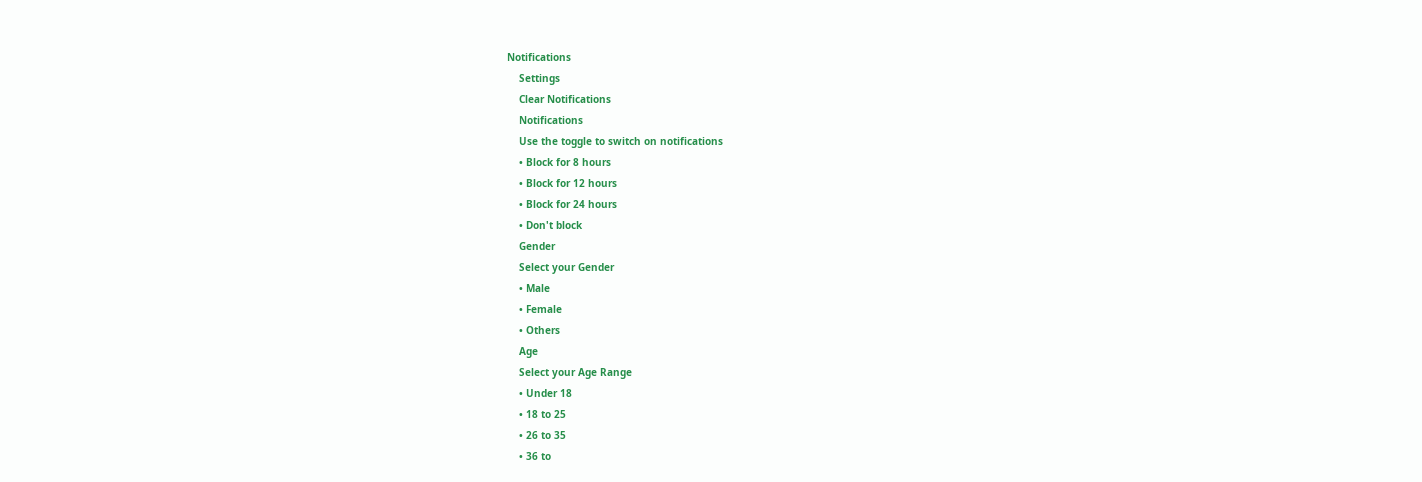Notifications
    Settings
    Clear Notifications
    Notifications
    Use the toggle to switch on notifications
    • Block for 8 hours
    • Block for 12 hours
    • Block for 24 hours
    • Don't block
    Gender
    Select your Gender
    • Male
    • Female
    • Others
    Age
    Select your Age Range
    • Under 18
    • 18 to 25
    • 26 to 35
    • 36 to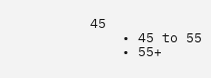45
    • 45 to 55
    • 55+